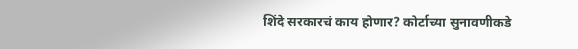शिंदे सरकारचं काय होणार? कोर्टाच्या सुनावणीकडे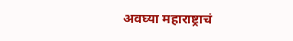अवघ्या महाराष्ट्राचं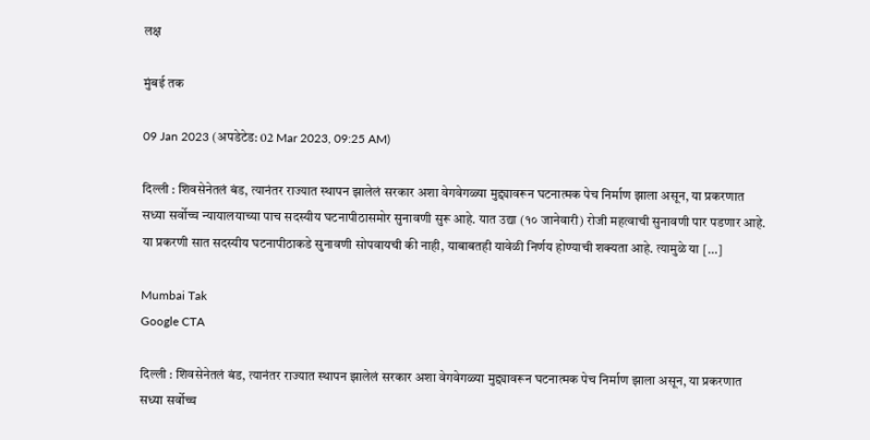लक्ष

मुंबई तक

09 Jan 2023 (अपडेटेड: 02 Mar 2023, 09:25 AM)

दिल्ली : शिवसेनेतलं बंड, त्यानंतर राज्यात स्थापन झालेलं सरकार अशा वेगवेगळ्या मुद्द्यावरून घटनात्मक पेच निर्माण झाला असून, या प्रकरणात सध्या सर्वोच्च न्यायालयाच्या पाच सदस्यीय घटनापीठासमोर सुनावणी सुरू आहे. यात उद्या (१० जानेवारी) रोजी महत्वाची सुनावणी पार पडणार आहे. या प्रकरणी सात सदस्यीय घटनापीठाकडे सुनावणी सोपवायची की नाही, याबाबतही यावेळी निर्णय होण्याची शक्यता आहे. त्यामुळे या […]

Mumbai Tak
Google CTA

दिल्ली : शिवसेनेतलं बंड, त्यानंतर राज्यात स्थापन झालेलं सरकार अशा वेगवेगळ्या मुद्द्यावरून घटनात्मक पेच निर्माण झाला असून, या प्रकरणात सध्या सर्वोच्च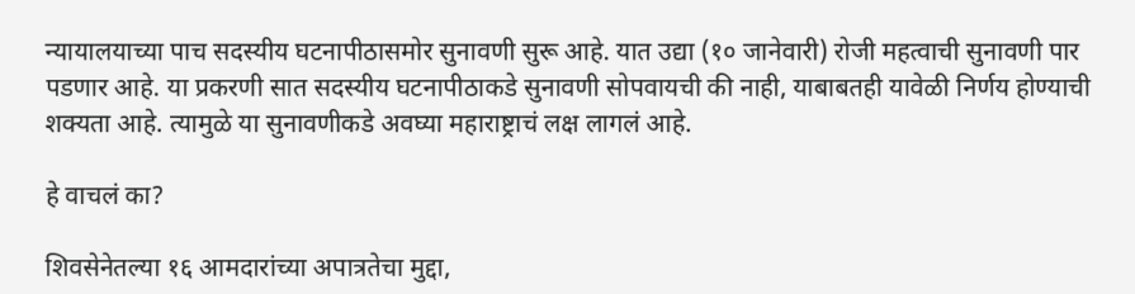न्यायालयाच्या पाच सदस्यीय घटनापीठासमोर सुनावणी सुरू आहे. यात उद्या (१० जानेवारी) रोजी महत्वाची सुनावणी पार पडणार आहे. या प्रकरणी सात सदस्यीय घटनापीठाकडे सुनावणी सोपवायची की नाही, याबाबतही यावेळी निर्णय होण्याची शक्यता आहे. त्यामुळे या सुनावणीकडे अवघ्या महाराष्ट्राचं लक्ष लागलं आहे.

हे वाचलं का?

शिवसेनेतल्या १६ आमदारांच्या अपात्रतेचा मुद्दा,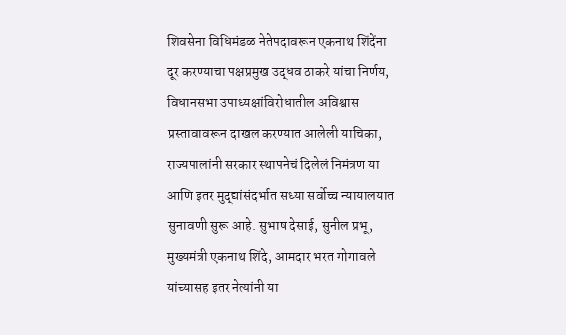शिवसेना विधिमंडळ नेतेपदावरून एकनाथ शिंदेंना दूर करण्याचा पक्षप्रमुख उद्धव ठाकरे यांचा निर्णय, विधानसभा उपाध्यक्षांविरोधातील अविश्वास प्रस्तावावरून दाखल करण्यात आलेली याचिका, राज्यपालांनी सरकार स्थापनेचं दिलेलं निमंत्रण या आणि इतर मुद्द्यांसंदर्भात सध्या सर्वोच्च न्यायालयात सुनावणी सुरू आहे. सुभाष देसाई, सुनील प्रभू, मुख्यमंत्री एकनाथ शिंदे, आमदार भरत गोगावले यांच्यासह इतर नेत्यांनी या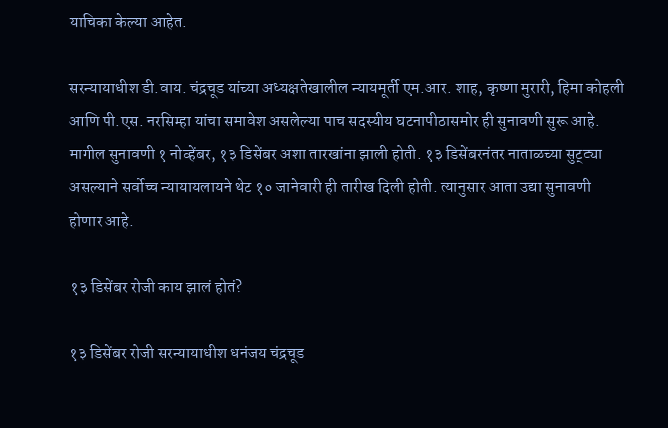याचिका केल्या आहेत.

सरन्यायाधीश डी.वाय. चंद्रचूड यांच्या अध्यक्षतेखालील न्यायमूर्ती एम.आर. शाह, कृष्णा मुरारी, हिमा कोहली आणि पी.एस. नरसिम्हा यांचा समावेश असलेल्या पाच सदस्यीय घटनापीठासमोर ही सुनावणी सुरू आहे. मागील सुनावणी १ नोव्हेंबर, १३ डिसेंबर अशा तारखांना झाली होती. १३ डिसेंबरनंतर नाताळच्या सुट्ट्या असल्याने सर्वोच्च न्यायायलायने थेट १० जानेवारी ही तारीख दिली होती. त्यानुसार आता उद्या सुनावणी होणार आहे.

१३ डिसेंबर रोजी काय झालं होतं?

१३ डिसेंबर रोजी सरन्यायाधीश धनंजय चंद्रचूड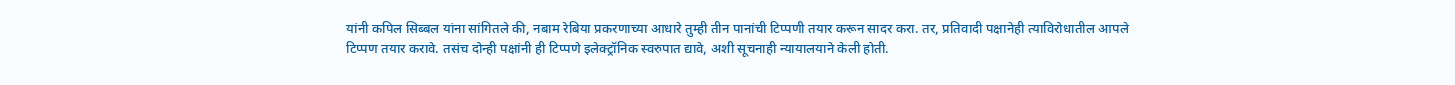यांनी कपिल सिब्बल यांना सांगितले की, नबाम रेबिया प्रकरणाच्या आधारे तुम्ही तीन पानांची टिप्पणी तयार करून सादर करा. तर, प्रतिवादी पक्षानेही त्याविरोधातील आपले टिप्पण तयार करावे. तसंच दोन्ही पक्षांनी ही टिप्पणे इलेक्ट्रॉनिक स्वरुपात द्यावे, अशी सूचनाही न्यायालयाने केली होती.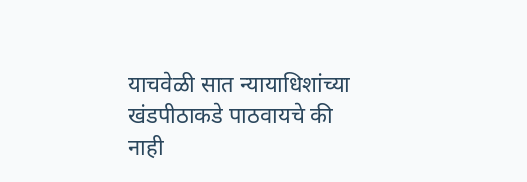याचवेळी सात न्यायाधिशांच्या खंडपीठाकडे पाठवायचे की नाही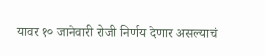यावर १० जानेवारी रोजी निर्णय देणार असल्याचं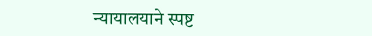न्यायालयाने स्पष्ट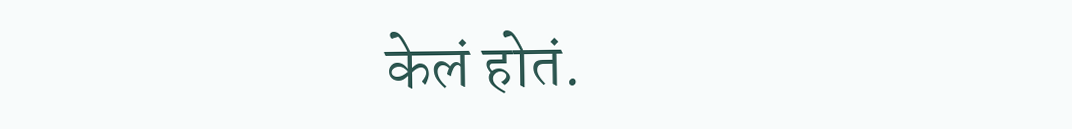केलं होतं.